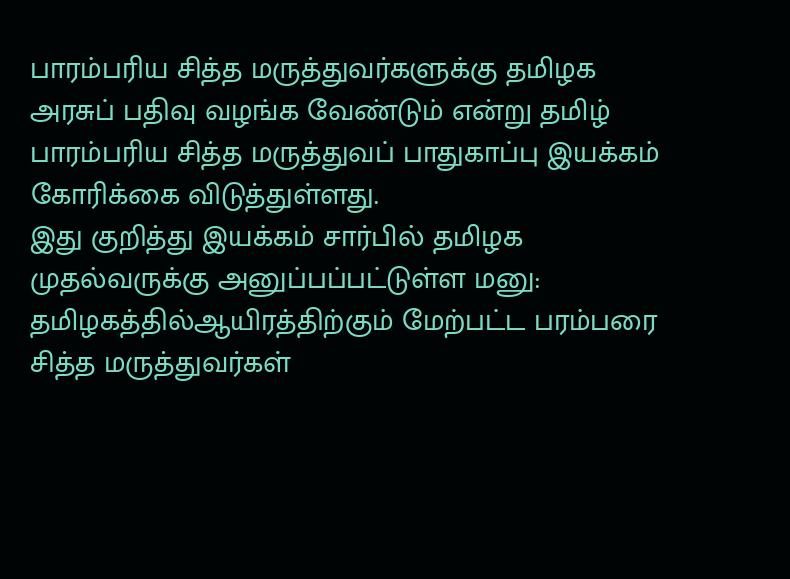பாரம்பரிய சித்த மருத்துவர்களுக்கு தமிழக அரசுப் பதிவு வழங்க வேண்டும் என்று தமிழ் பாரம்பரிய சித்த மருத்துவப் பாதுகாப்பு இயக்கம் கோரிக்கை விடுத்துள்ளது.
இது குறித்து இயக்கம் சார்பில் தமிழக முதல்வருக்கு அனுப்பப்பட்டுள்ள மனு:
தமிழகத்தில்ஆயிரத்திற்கும் மேற்பட்ட பரம்பரை சித்த மருத்துவர்கள்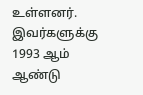உள்ளனர். இவர்களுக்கு 1993 ஆம் ஆண்டு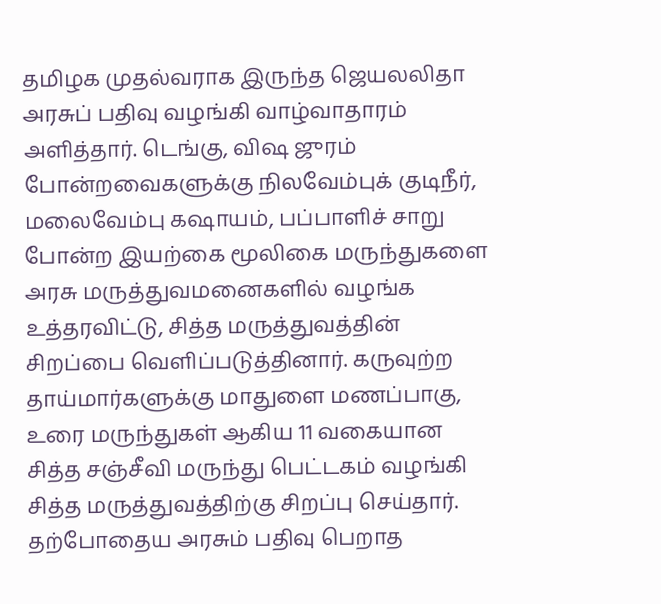தமிழக முதல்வராக இருந்த ஜெயலலிதா அரசுப் பதிவு வழங்கி வாழ்வாதாரம் அளித்தார். டெங்கு, விஷ ஜுரம் போன்றவைகளுக்கு நிலவேம்புக் குடிநீர், மலைவேம்பு கஷாயம், பப்பாளிச் சாறு போன்ற இயற்கை மூலிகை மருந்துகளை அரசு மருத்துவமனைகளில் வழங்க உத்தரவிட்டு, சித்த மருத்துவத்தின் சிறப்பை வெளிப்படுத்தினார். கருவுற்ற தாய்மார்களுக்கு மாதுளை மணப்பாகு, உரை மருந்துகள் ஆகிய 11 வகையான சித்த சஞ்சீவி மருந்து பெட்டகம் வழங்கி சித்த மருத்துவத்திற்கு சிறப்பு செய்தார்.
தற்போதைய அரசும் பதிவு பெறாத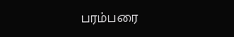பரம்பரை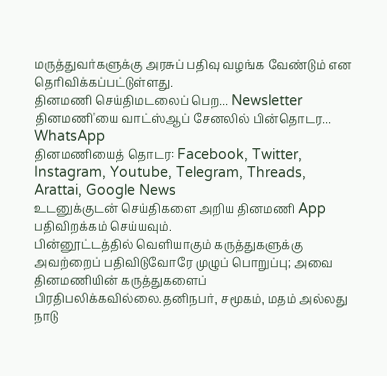மருத்துவர்களுக்கு அரசுப் பதிவு வழங்க வேண்டும் என தெரிவிக்கப்பட்டுள்ளது.
தினமணி செய்திமடலைப் பெற... Newsletter
தினமணி'யை வாட்ஸ்ஆப் சேனலில் பின்தொடர... WhatsApp
தினமணியைத் தொடர: Facebook, Twitter, Instagram, Youtube, Telegram, Threads, Arattai, Google News
உடனுக்குடன் செய்திகளை அறிய தினமணி App பதிவிறக்கம் செய்யவும்.
பின்னூட்டத்தில் வெளியாகும் கருத்துகளுக்கு அவற்றைப் பதிவிடுவோரே முழுப் பொறுப்பு; அவை தினமணியின் கருத்துகளைப் பிரதிபலிக்கவில்லை.தனிநபர், சமூகம், மதம் அல்லது நாடு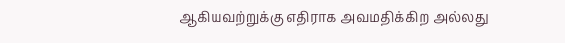ஆகியவற்றுக்கு எதிராக அவமதிக்கிற அல்லது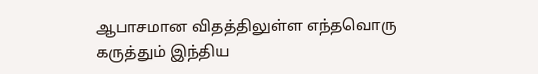ஆபாசமான விதத்திலுள்ள எந்தவொரு கருத்தும் இந்திய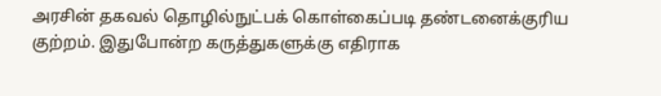அரசின் தகவல் தொழில்நுட்பக் கொள்கைப்படி தண்டனைக்குரிய குற்றம். இதுபோன்ற கருத்துகளுக்கு எதிராக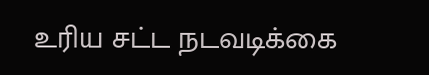உரிய சட்ட நடவடிக்கை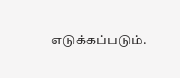எடுக்கப்படும்.